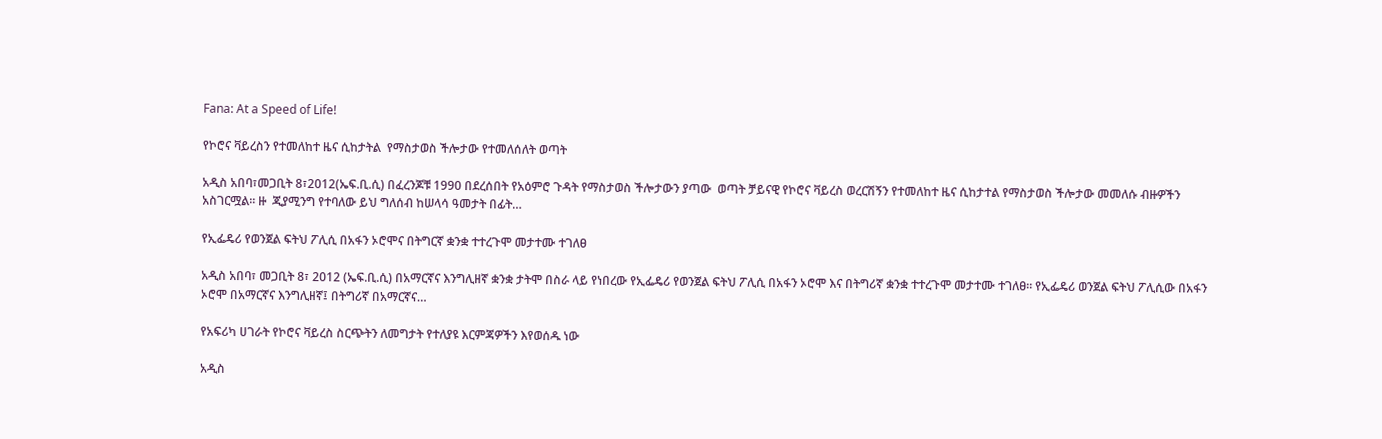Fana: At a Speed of Life!

የኮሮና ቫይረስን የተመለከተ ዜና ሲከታትል  የማስታወስ ችሎታው የተመለሰለት ወጣት

አዲስ አበባ፣መጋቢት 8፣2012(ኤፍ.ቢ.ሲ) በፈረንጆቹ 1990 በደረሰበት የአዕምሮ ጉዳት የማስታወስ ችሎታውን ያጣው  ወጣት ቻይናዊ የኮሮና ቫይረስ ወረርሽኝን የተመለከተ ዜና ሲከታተል የማስታወስ ችሎታው መመለሱ ብዙዎችን አስገርሟል፡፡ ዙ  ጂያሚንግ የተባለው ይህ ግለሰብ ከሠላሳ ዓመታት በፊት…

የኢፌዴሪ የወንጀል ፍትህ ፖሊሲ በአፋን ኦሮሞና በትግርኛ ቋንቋ ተተረጉሞ መታተሙ ተገለፀ

አዲስ አበባ፣ መጋቢት 8፣ 2012 (ኤፍ.ቢ.ሲ) በአማርኛና እንግሊዘኛ ቋንቋ ታትሞ በስራ ላይ የነበረው የኢፌዴሪ የወንጀል ፍትህ ፖሊሲ በአፋን ኦሮሞ እና በትግሪኛ ቋንቋ ተተረጉሞ መታተሙ ተገለፀ። የኢፌዴሪ ወንጀል ፍትህ ፖሊሲው በአፋን ኦሮሞ በአማርኛና እንግሊዘኛ፤ በትግሪኛ በአማርኛና…

የአፍሪካ ሀገራት የኮሮና ቫይረስ ስርጭትን ለመግታት የተለያዩ እርምጃዎችን እየወሰዱ ነው

አዲስ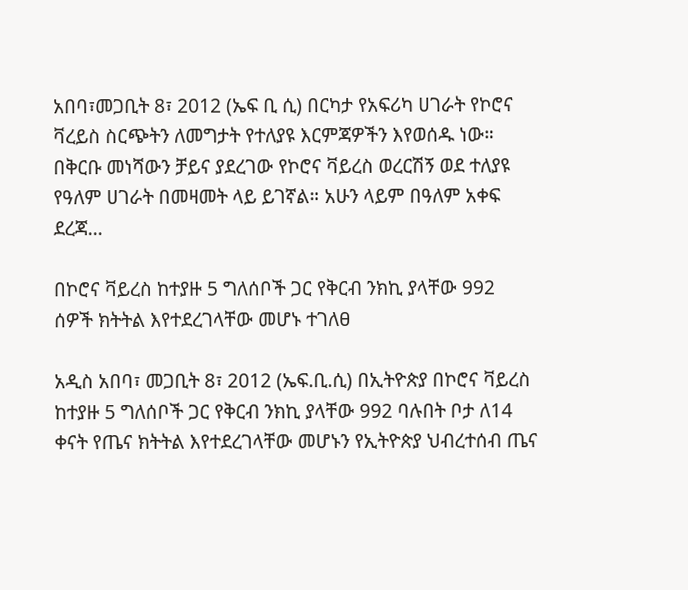አበባ፣መጋቢት 8፣ 2012 (ኤፍ ቢ ሲ) በርካታ የአፍሪካ ሀገራት የኮሮና ቫረይስ ስርጭትን ለመግታት የተለያዩ እርምጃዎችን እየወሰዱ ነው። በቅርቡ መነሻውን ቻይና ያደረገው የኮሮና ቫይረስ ወረርሽኝ ወደ ተለያዩ የዓለም ሀገራት በመዛመት ላይ ይገኛል። አሁን ላይም በዓለም አቀፍ ደረጃ…

በኮሮና ቫይረስ ከተያዙ 5 ግለሰቦች ጋር የቅርብ ንክኪ ያላቸው 992 ሰዎች ክትትል እየተደረገላቸው መሆኑ ተገለፀ

አዲስ አበባ፣ መጋቢት 8፣ 2012 (ኤፍ.ቢ.ሲ) በኢትዮጵያ በኮሮና ቫይረስ ከተያዙ 5 ግለሰቦች ጋር የቅርብ ንክኪ ያላቸው 992 ባሉበት ቦታ ለ14 ቀናት የጤና ክትትል እየተደረገላቸው መሆኑን የኢትዮጵያ ህብረተሰብ ጤና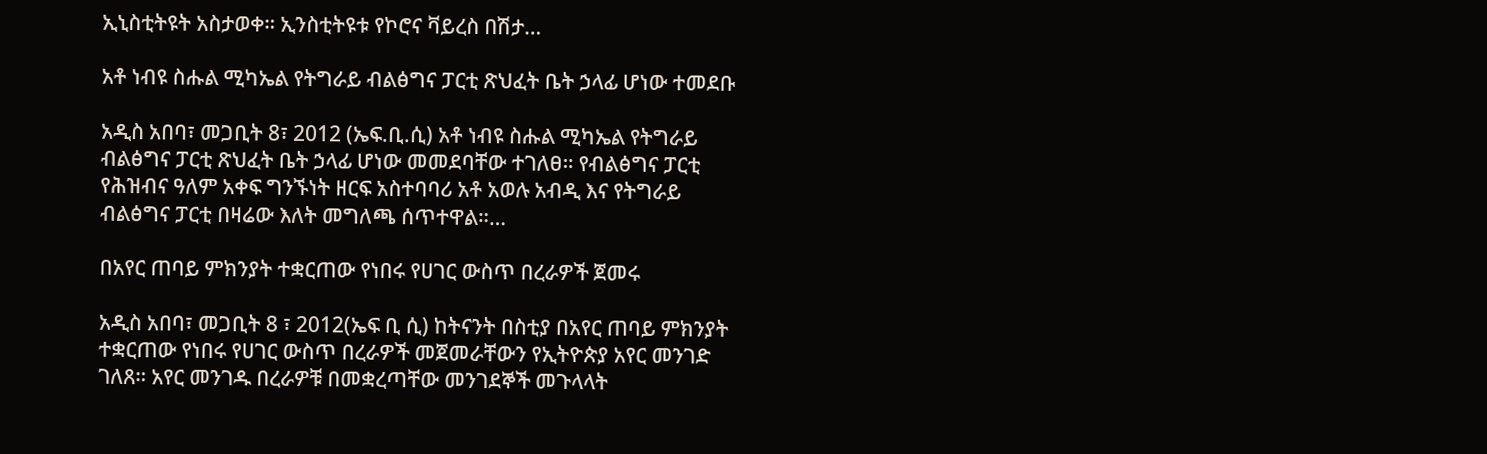ኢኒስቲትዩት አስታወቀ። ኢንስቲትዩቱ የኮሮና ቫይረስ በሽታ…

አቶ ነብዩ ስሑል ሚካኤል የትግራይ ብልፅግና ፓርቲ ጽህፈት ቤት ኃላፊ ሆነው ተመደቡ

አዲስ አበባ፣ መጋቢት 8፣ 2012 (ኤፍ.ቢ.ሲ) አቶ ነብዩ ስሑል ሚካኤል የትግራይ ብልፅግና ፓርቲ ጽህፈት ቤት ኃላፊ ሆነው መመደባቸው ተገለፀ። የብልፅግና ፓርቲ የሕዝብና ዓለም አቀፍ ግንኙነት ዘርፍ አስተባባሪ አቶ አወሉ አብዲ እና የትግራይ ብልፅግና ፓርቲ በዛሬው እለት መግለጫ ሰጥተዋል።…

በአየር ጠባይ ምክንያት ተቋርጠው የነበሩ የሀገር ውስጥ በረራዎች ጀመሩ

አዲስ አበባ፣ መጋቢት 8 ፣ 2012(ኤፍ ቢ ሲ) ከትናንት በስቲያ በአየር ጠባይ ምክንያት ተቋርጠው የነበሩ የሀገር ውስጥ በረራዎች መጀመራቸውን የኢትዮጵያ አየር መንገድ ገለጸ። አየር መንገዱ በረራዎቹ በመቋረጣቸው መንገደኞች መጉላላት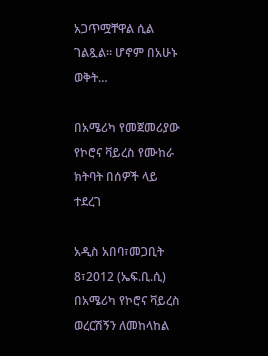አጋጥሟቸዋል ሲል ገልጿል። ሆኖም በአሁኑ ወቅት…

በአሜሪካ የመጀመሪያው የኮሮና ቫይረስ የሙከራ ክትባት በሰዎች ላይ ተደረገ

አዲስ አበባ፣መጋቢት 8፣2012 (ኤፍ.ቢ.ሲ) በአሜሪካ የኮሮና ቫይረስ ወረርሽኝን ለመከላከል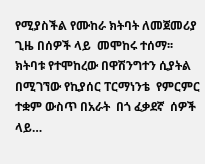የሚያስችል የሙከራ ክትባት ለመጀመሪያ ጊዜ በሰዎች ላይ  መሞከሩ ተሰማ፡፡ ክትባቱ የተሞከረው በዋሽንግተን ሲያትል በሚገኘው የኪያሰር ፐርማነንቴ  የምርምር ተቋም ውስጥ በአራት  በጎ ፈቃደኛ  ሰዎች  ላይ…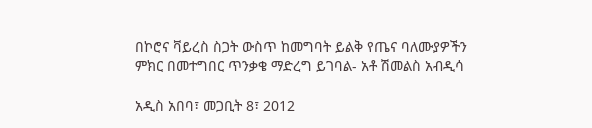በኮሮና ቫይረስ ስጋት ውስጥ ከመግባት ይልቅ የጤና ባለሙያዎችን ምክር በመተግበር ጥንቃቄ ማድረግ ይገባል- አቶ ሽመልስ አብዲሳ

አዲስ አበባ፣ መጋቢት 8፣ 2012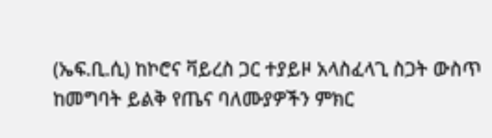(ኤፍ.ቢ.ሲ) ከኮሮና ቫይረስ ጋር ተያይዞ አላስፈላጊ ስጋት ውስጥ ከመግባት ይልቅ የጤና ባለሙያዎችን ምክር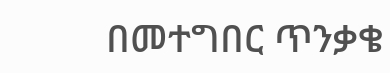በመተግበር ጥንቃቄ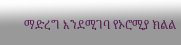ማድረግ እንደሚገባ የኦሮሚያ ክልል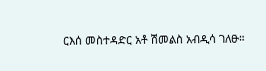ርእሰ መስተዳድር አቶ ሽመልስ አብዲሳ ገለፁ።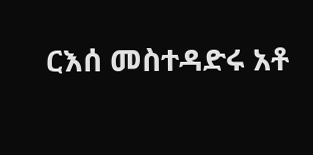ርእሰ መስተዳድሩ አቶ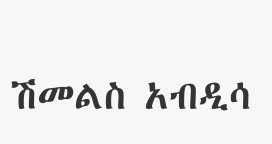ሽመልስ አብዲሳ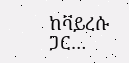ከቫይረሱ ጋር…